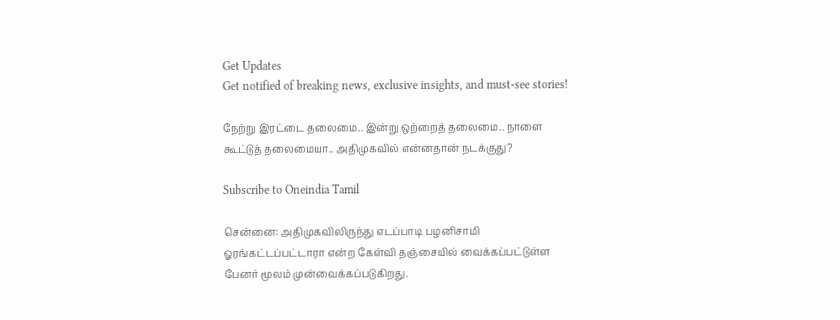Get Updates
Get notified of breaking news, exclusive insights, and must-see stories!

நேற்று இரட்டை தலைமை.. இன்று ஒற்றைத் தலைமை.. நாளை கூட்டுத் தலைமையா.. அதிமுகவில் என்னதான் நடக்குது?

Subscribe to Oneindia Tamil

சென்னை: அதிமுகவிலிருந்து எடப்பாடி பழனிசாமி ஓரங்கட்டப்பட்டாரா என்ற கேள்வி தஞ்சையில் வைக்கப்பட்டுள்ள பேனர் மூலம் முன்வைக்கப்படுகிறது.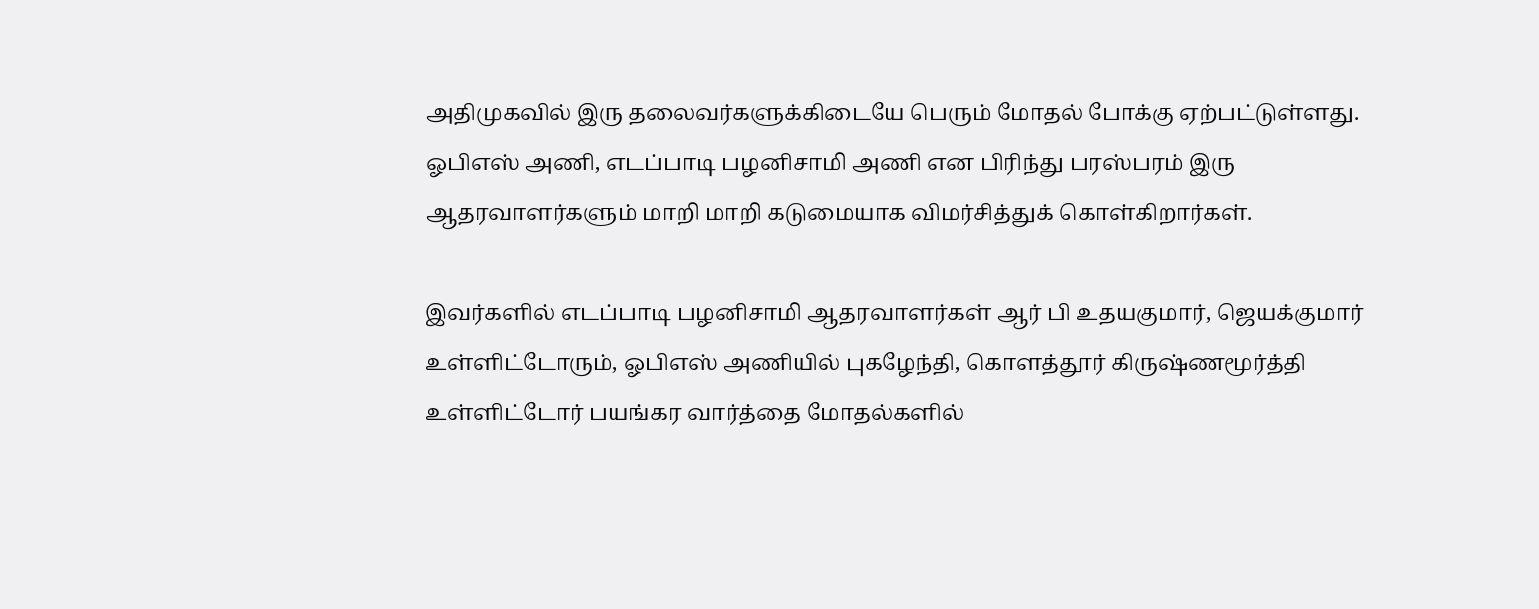அதிமுகவில் இரு தலைவர்களுக்கிடையே பெரும் மோதல் போக்கு ஏற்பட்டுள்ளது. ஓபிஎஸ் அணி, எடப்பாடி பழனிசாமி அணி என பிரிந்து பரஸ்பரம் இரு ஆதரவாளர்களும் மாறி மாறி கடுமையாக விமர்சித்துக் கொள்கிறார்கள்.

இவர்களில் எடப்பாடி பழனிசாமி ஆதரவாளர்கள் ஆர் பி உதயகுமார், ஜெயக்குமார் உள்ளிட்டோரும், ஓபிஎஸ் அணியில் புகழேந்தி, கொளத்தூர் கிருஷ்ணமூர்த்தி உள்ளிட்டோர் பயங்கர வார்த்தை மோதல்களில்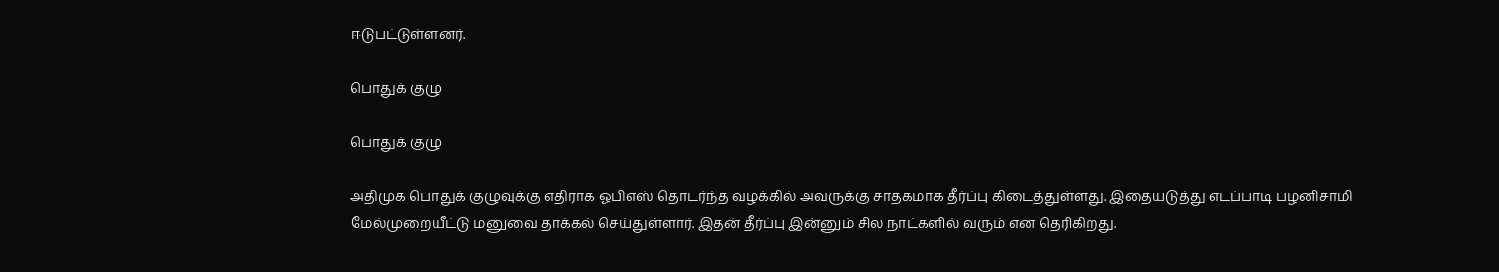ஈடுபட்டுள்ளனர்.

பொதுக் குழு

பொதுக் குழு

அதிமுக பொதுக் குழுவுக்கு எதிராக ஓபிஎஸ் தொடர்ந்த வழக்கில் அவருக்கு சாதகமாக தீர்ப்பு கிடைத்துள்ளது. இதையடுத்து எடப்பாடி பழனிசாமி மேல்முறையீட்டு மனுவை தாக்கல் செய்துள்ளார். இதன் தீர்ப்பு இன்னும் சில நாட்களில் வரும் என தெரிகிறது.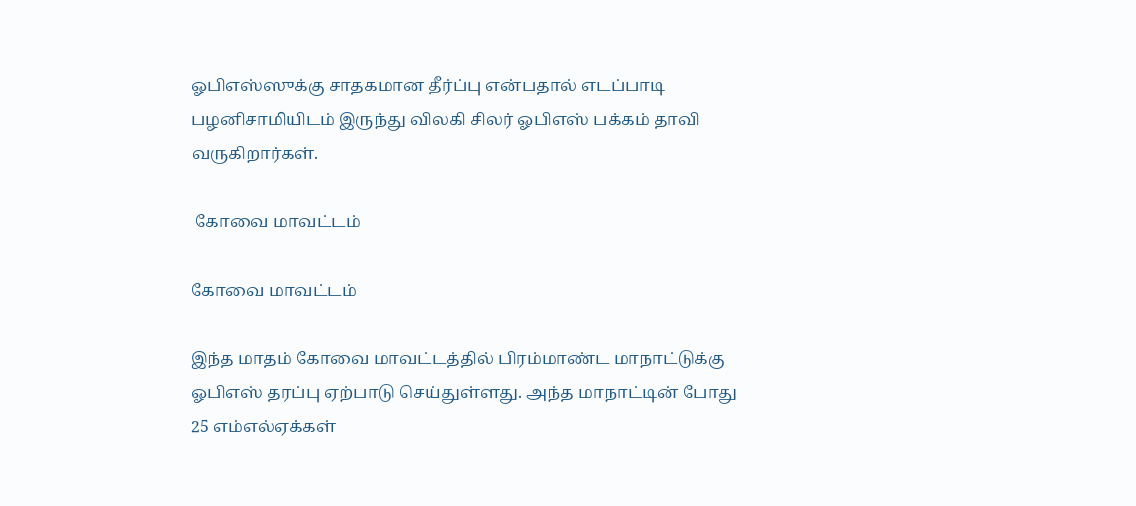ஓபிஎஸ்ஸுக்கு சாதகமான தீர்ப்பு என்பதால் எடப்பாடி பழனிசாமியிடம் இருந்து விலகி சிலர் ஓபிஎஸ் பக்கம் தாவி வருகிறார்கள்.

 கோவை மாவட்டம்

கோவை மாவட்டம்

இந்த மாதம் கோவை மாவட்டத்தில் பிரம்மாண்ட மாநாட்டுக்கு ஓபிஎஸ் தரப்பு ஏற்பாடு செய்துள்ளது. அந்த மாநாட்டின் போது 25 எம்எல்ஏக்கள்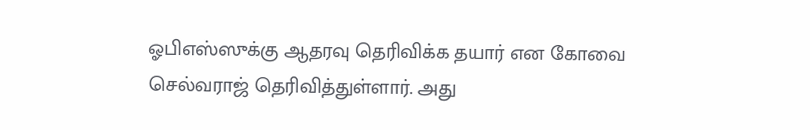ஓபிஎஸ்ஸுக்கு ஆதரவு தெரிவிக்க தயார் என கோவை செல்வராஜ் தெரிவித்துள்ளார். அது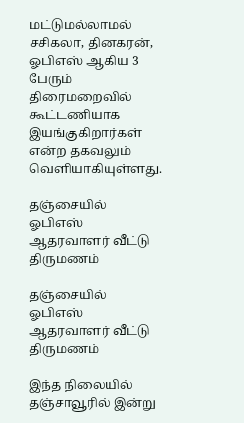மட்டுமல்லாமல் சசிகலா, தினகரன், ஓபிஎஸ் ஆகிய 3 பேரும் திரைமறைவில் கூட்டணியாக இயங்குகிறார்கள் என்ற தகவலும் வெளியாகியுள்ளது.

தஞ்சையில் ஓபிஎஸ் ஆதரவாளர் வீட்டு திருமணம்

தஞ்சையில் ஓபிஎஸ் ஆதரவாளர் வீட்டு திருமணம்

இந்த நிலையில் தஞ்சாவூரில் இன்று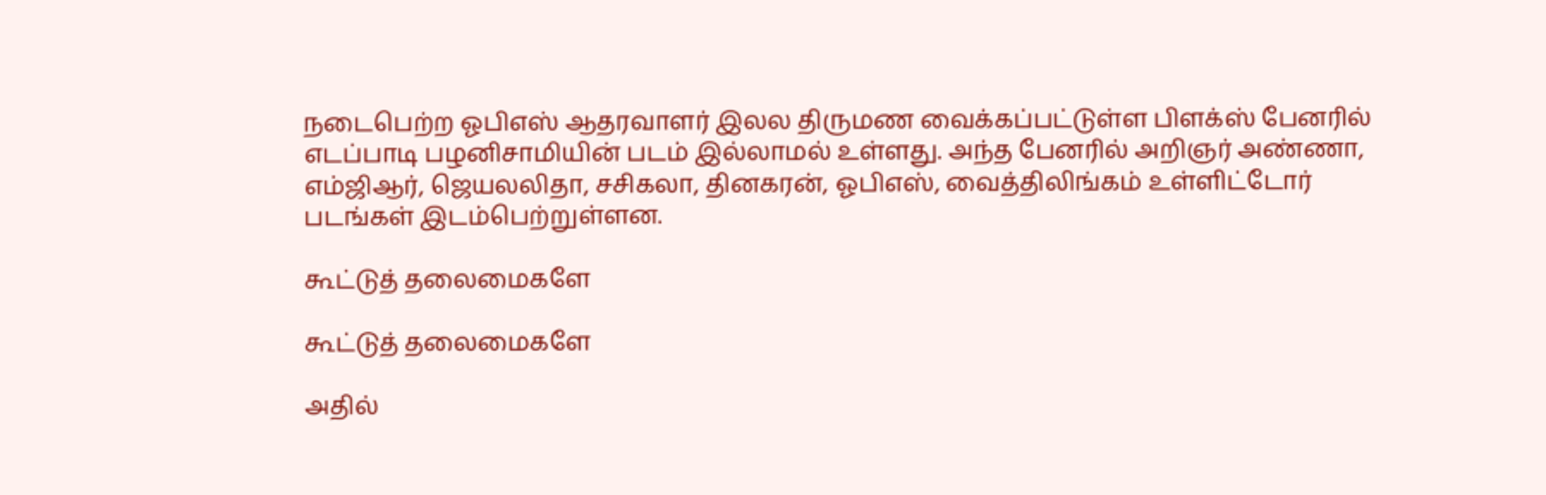நடைபெற்ற ஓபிஎஸ் ஆதரவாளர் இலல திருமண வைக்கப்பட்டுள்ள பிளக்ஸ் பேனரில் எடப்பாடி பழனிசாமியின் படம் இல்லாமல் உள்ளது. அந்த பேனரில் அறிஞர் அண்ணா, எம்ஜிஆர், ஜெயலலிதா, சசிகலா, தினகரன், ஓபிஎஸ், வைத்திலிங்கம் உள்ளிட்டோர் படங்கள் இடம்பெற்றுள்ளன.

கூட்டுத் தலைமைகளே

கூட்டுத் தலைமைகளே

அதில்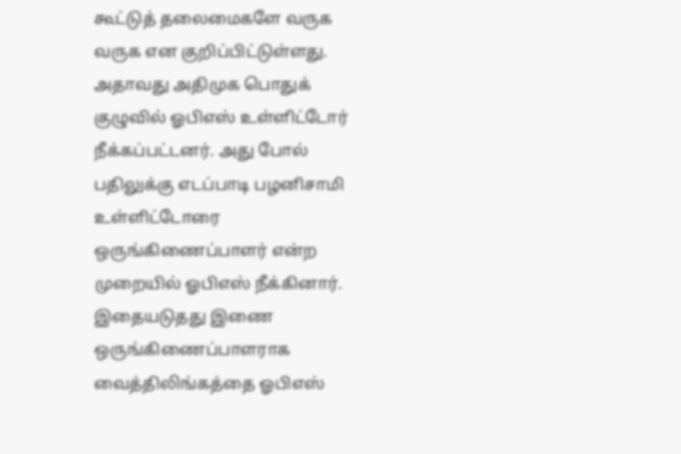கூட்டுத் தலைமைகளே வருக வருக என குறிப்பிட்டுள்ளது. அதாவது அதிமுக பொதுக் குழுவில் ஓபிஎஸ் உள்ளிட்டோர் நீக்கப்பட்டனர். அது போல் பதிலுக்கு எடப்பாடி பழனிசாமி உள்ளிட்டோரை ஒருங்கிணைப்பாளர் என்ற முறையில் ஓபிஎஸ் நீக்கினார். இதையடுதது இணை ஒருங்கிணைப்பாளராக வைத்திலிங்கத்தை ஓபிஎஸ்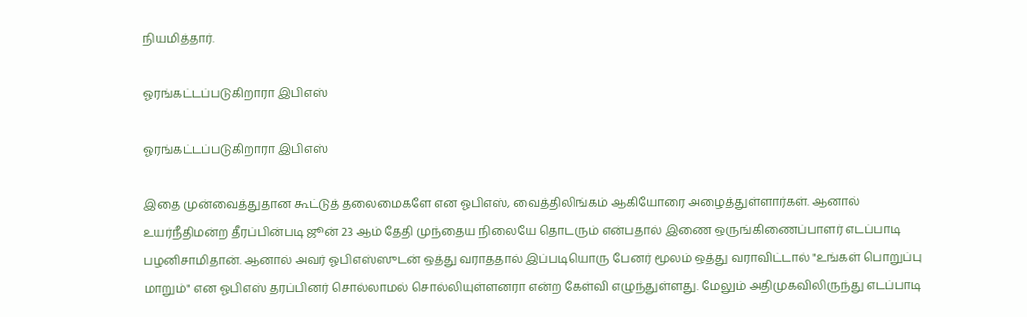நியமித்தார்.

ஓரங்கட்டப்படுகிறாரா இபிஎஸ்

ஓரங்கட்டப்படுகிறாரா இபிஎஸ்

இதை முன்வைத்துதான கூட்டுத் தலைமைகளே என ஓபிஎஸ், வைத்திலிங்கம் ஆகியோரை அழைத்துள்ளார்கள். ஆனால் உயர்நீதிமன்ற தீரப்பின்படி ஜூன் 23 ஆம் தேதி முந்தைய நிலையே தொடரும் என்பதால் இணை ஒருங்கிணைப்பாளர் எடப்பாடி பழனிசாமிதான். ஆனால் அவர் ஓபிஎஸ்ஸுடன் ஒத்து வராததால் இப்படியொரு பேனர் மூலம் ஒத்து வராவிட்டால் "உங்கள் பொறுப்பு மாறும்" என ஓபிஎஸ் தரப்பினர் சொல்லாமல் சொல்லியுள்ளனரா என்ற கேள்வி எழுந்துள்ளது. மேலும் அதிமுகவிலிருந்து எடப்பாடி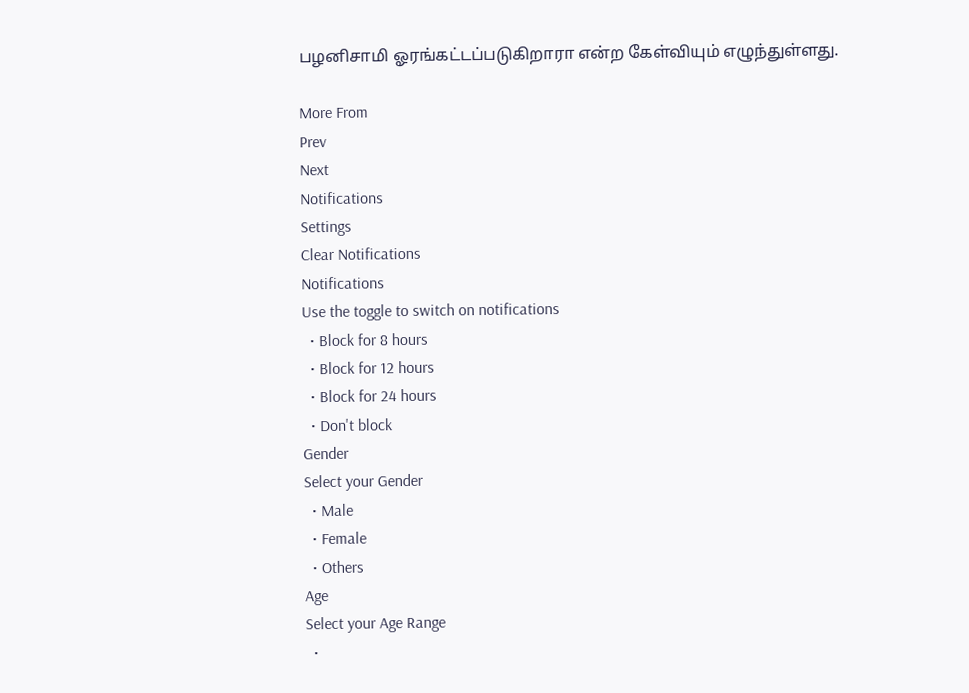பழனிசாமி ஓரங்கட்டப்படுகிறாரா என்ற கேள்வியும் எழுந்துள்ளது.

More From
Prev
Next
Notifications
Settings
Clear Notifications
Notifications
Use the toggle to switch on notifications
  • Block for 8 hours
  • Block for 12 hours
  • Block for 24 hours
  • Don't block
Gender
Select your Gender
  • Male
  • Female
  • Others
Age
Select your Age Range
  •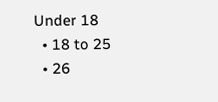Under 18
  • 18 to 25
  • 26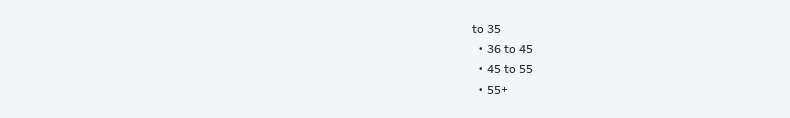to 35
  • 36 to 45
  • 45 to 55
  • 55+